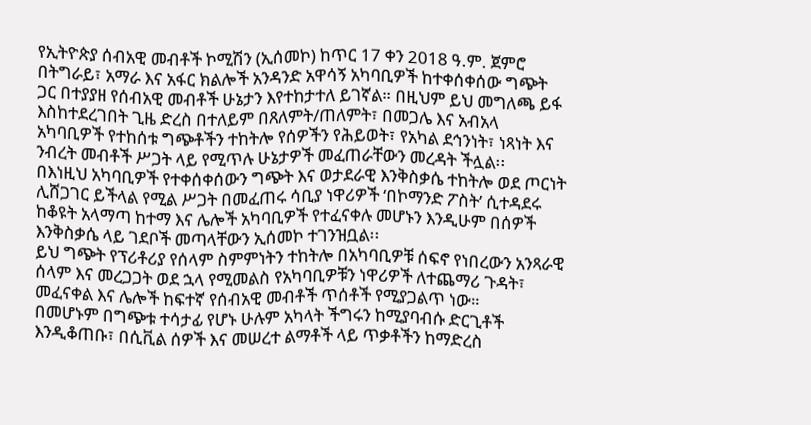የኢትዮጵያ ሰብአዊ መብቶች ኮሚሽን (ኢሰመኮ) ከጥር 17 ቀን 2018 ዓ.ም. ጀምሮ በትግራይ፣ አማራ እና አፋር ክልሎች አንዳንድ አዋሳኝ አካባቢዎች ከተቀሰቀሰው ግጭት ጋር በተያያዘ የሰብአዊ መብቶች ሁኔታን እየተከታተለ ይገኛል። በዚህም ይህ መግለጫ ይፋ እስከተደረገበት ጊዜ ድረስ በተለይም በጸለምት/ጠለምት፣ በመጋሌ እና አብአላ አካባቢዎች የተከሰቱ ግጭቶችን ተከትሎ የሰዎችን የሕይወት፣ የአካል ደኅንነት፣ ነጻነት እና ንብረት መብቶች ሥጋት ላይ የሚጥሉ ሁኔታዎች መፈጠራቸውን መረዳት ችሏል፡፡
በእነዚህ አካባቢዎች የተቀሰቀሰውን ግጭት እና ወታደራዊ እንቅስቃሴ ተከትሎ ወደ ጦርነት ሊሸጋገር ይችላል የሚል ሥጋት በመፈጠሩ ሳቢያ ነዋሪዎች ‘በኮማንድ ፖስት’ ሲተዳደሩ ከቆዩት አላማጣ ከተማ እና ሌሎች አካባቢዎች የተፈናቀሉ መሆኑን እንዲሁም በሰዎች እንቅስቃሴ ላይ ገደቦች መጣላቸውን ኢሰመኮ ተገንዝቧል፡፡
ይህ ግጭት የፕሪቶሪያ የሰላም ስምምነትን ተከትሎ በአካባቢዎቹ ሰፍኖ የነበረውን አንጻራዊ ሰላም እና መረጋጋት ወደ ኋላ የሚመልስ የአካባቢዎቹን ነዋሪዎች ለተጨማሪ ጉዳት፣ መፈናቀል እና ሌሎች ከፍተኛ የሰብአዊ መብቶች ጥሰቶች የሚያጋልጥ ነው።
በመሆኑም በግጭቱ ተሳታፊ የሆኑ ሁሉም አካላት ችግሩን ከሚያባብሱ ድርጊቶች እንዲቆጠቡ፣ በሲቪል ሰዎች እና መሠረተ ልማቶች ላይ ጥቃቶችን ከማድረስ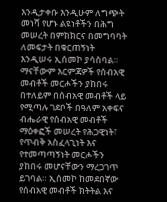እንዲታቀቡ እንዲሁም ለግጭት መነሻ የሆኑ ልዩነቶችን በሕግ መሠረት በምክክርና በመግባባት ለመፍታት በቁርጠኝነት እንዲሠሩ ኢሰመኮ ያሳስባል። ማናቸውም እርምጃዎች የሰብአዊ መብቶች መርሖችን ያከበሩ በተለይም በሰብአዊ መብቶች ላይ የሚጣሉ ገደቦች በዓለም አቀፍና ብሔራዊ የሰብአዊ መብቶች ማዕቀፎች መሠረት የሕጋዊነት፣ የጥብቅ አስፈላጊነት እና የተመጣጣኝነት መርሖችን ያከበሩ መሆናቸውን ማረጋገጥ ይገባል። ኢሰመኮ ከመደበኛው የሰብአዊ መብቶች ክትትል እና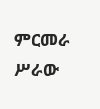ምርመራ ሥራው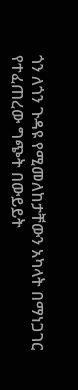ጎን ለጎን ጉዳዩ የሚመለከታቸውን አካላት በማነጋገር የተፈጠረው ግጭት በውይይት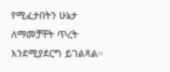የሚፈታበትን ሁኔታ ለማመቻቸት ጥረት እንደሚያደርግ ይገልጻል።